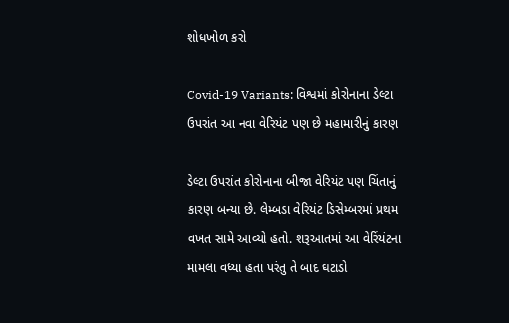શોધખોળ કરો

Covid-19 Variants: વિશ્વમાં કોરોનાના ડેલ્ટા ઉપરાંત આ નવા વેરિયંટ પણ છે મહામારીનું કારણ

ડેલ્ટા ઉપરાંત કોરોનાના બીજા વેરિયંટ પણ ચિંતાનું કારણ બન્યા છે. લેમ્બડા વેરિયંટ ડિસેમ્બરમાં પ્રથમ વખત સામે આવ્યો હતો. શરૂઆતમાં આ વેરિંયંટના મામલા વધ્યા હતા પરંતુ તે બાદ ઘટાડો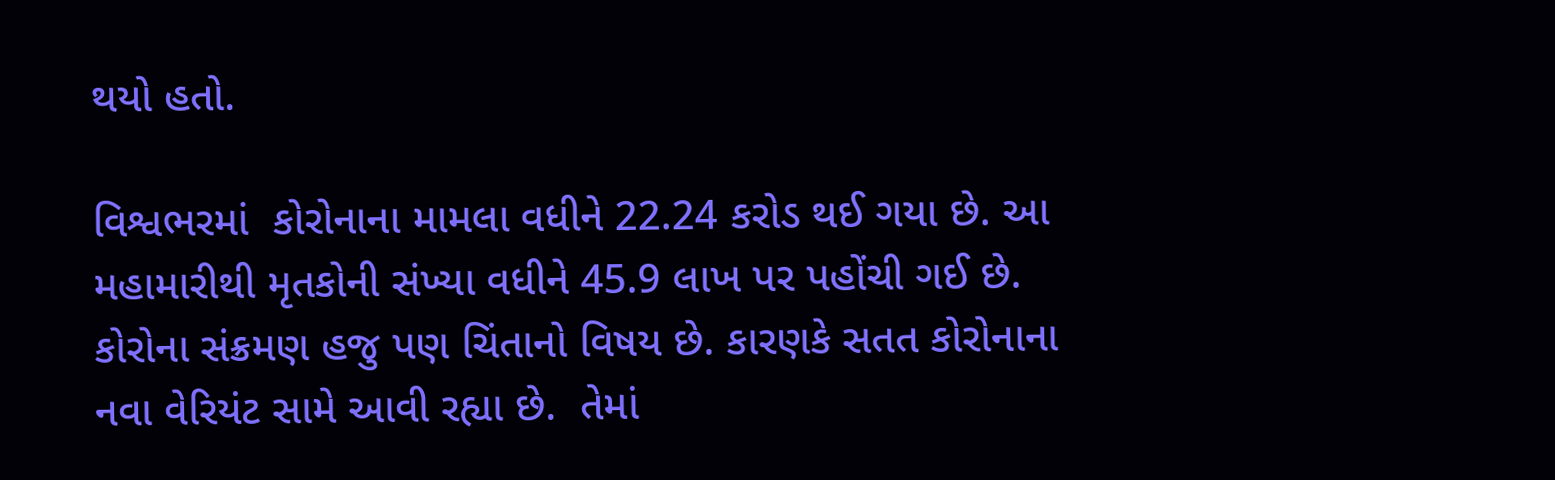થયો હતો.

વિશ્વભરમાં  કોરોનાના મામલા વધીને 22.24 કરોડ થઈ ગયા છે. આ મહામારીથી મૃતકોની સંખ્યા વધીને 45.9 લાખ પર પહોંચી ગઈ છે. કોરોના સંક્રમણ હજુ પણ ચિંતાનો વિષય છે. કારણકે સતત કોરોનાના નવા વેરિયંટ સામે આવી રહ્યા છે.  તેમાં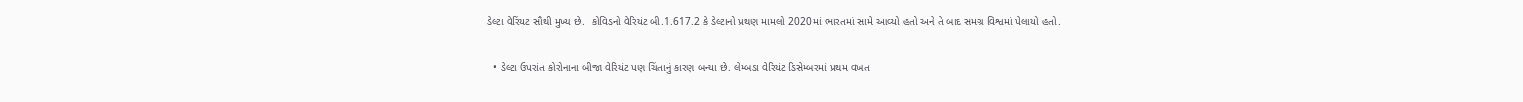ડેલ્ટા વેરિંયટ સૌથી મુખ્ય છે.  કોવિડનો વેરિયંટ બી.1.617.2 કે ડેલ્ટાનો પ્રથણ મામલો 2020માં ભારતમાં સામે આવ્યો હતો અને તે બાદ સમગ્ર વિશ્વમાં પેલાયો હતો.

  • ડેલ્ટા ઉપરાંત કોરોનાના બીજા વેરિયંટ પણ ચિંતાનું કારણ બન્યા છે. લેમ્બડા વેરિયંટ ડિસેમ્બરમાં પ્રથમ વખત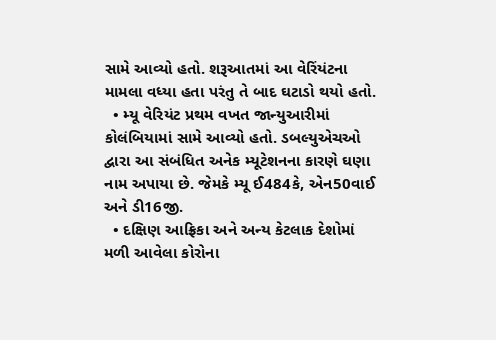સામે આવ્યો હતો. શરૂઆતમાં આ વેરિંયંટના મામલા વધ્યા હતા પરંતુ તે બાદ ઘટાડો થયો હતો.
  • મ્યૂ વેરિયંટ પ્રથમ વખત જાન્યુઆરીમાં કોલંબિયામાં સામે આવ્યો હતો. ડબલ્યુએચઓ દ્વારા આ સંબંધિત અનેક મ્યૂટેશનના કારણે ઘણા નામ અપાયા છે. જેમકે મ્યૂ ઈ484કે, એન50વાઈ અને ડી16જી.
  • દક્ષિણ આફ્રિકા અને અન્ય કેટલાક દેશોમાં  મળી આવેલા કોરોના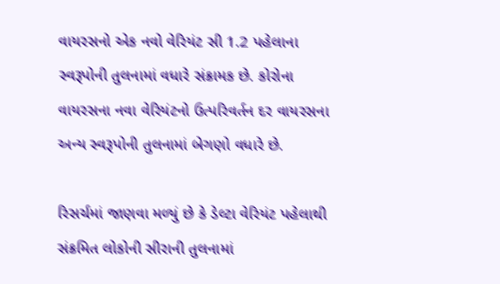વાયરસનો એક નવો વેરિયંટ સી 1.2 પહેલાના સ્વરૂપોની તુલનામાં વધારે સંક્રામક છે. કોરોના વાયરસના નવા વેરિયંટનો ઉત્પરિવર્તન દર વાયરસના અન્ય સ્વરૂપોની તુલનામાં બેગણો વધારે છે.

રિસર્ચમાં જાણવા મળ્યું છે કે ડેલ્ટા વેરિયંટ પહેલાથી સંક્રમિત લોકોની સીરાની તુલનામાં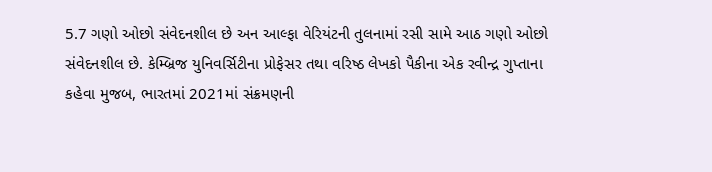5.7 ગણો ઓછો સંવેદનશીલ છે અન આલ્ફા વેરિયંટની તુલનામાં રસી સામે આઠ ગણો ઓછો સંવેદનશીલ છે. કેમ્બ્રિજ યુનિવર્સિટીના પ્રોફેસર તથા વરિષ્ઠ લેખકો પૈકીના એક રવીન્દ્ર ગુપ્તાના કહેવા મુજબ, ભારતમાં 2021માં સંક્રમણની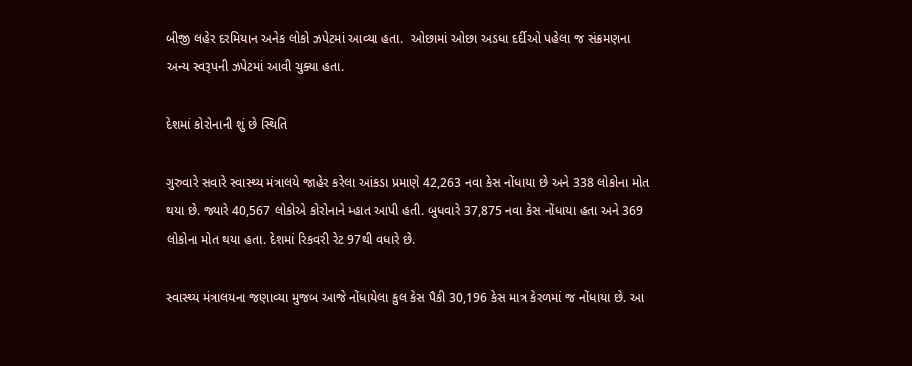બીજી લહેર દરમિયાન અનેક લોકો ઝપેટમાં આવ્યા હતા.  ઓછામાં ઓછા અડધા દર્દીઓ પહેલા જ સંક્રમણના અન્ય સ્વરૂપની ઝપેટમાં આવી ચુક્યા હતા.

દેશમાં કોરોનાની શું છે સ્થિતિ

ગુરુવારે સવારે સ્વાસ્થ્ય મંત્રાલયે જાહેર કરેલા આંકડા પ્રમાણે 42,263 નવા કેસ નોંધાયા છે અને 338 લોકોના મોત થયા છે. જ્યારે 40,567 લોકોએ કોરોનાને મ્હાત આપી હતી. બુધવારે 37,875 નવા કેસ નોંધાયા હતા અને 369 લોકોના મોત થયા હતા. દેશમાં રિકવરી રેટ 97થી વધારે છે.

સ્વાસ્થ્ય મંત્રાલયના જણાવ્યા મુજબ આજે નોંધાયેલા કુલ કેસ પૈકી 30,196 કેસ માત્ર કેરળમાં જ નોંધાયા છે. આ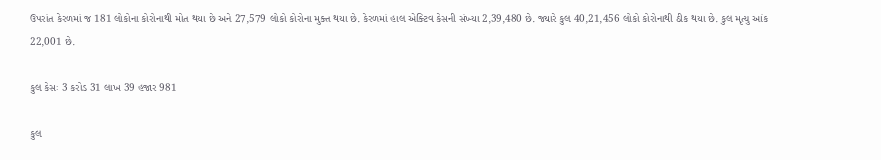ઉપરાંત કેરળમાં જ 181 લોકોના કોરોનાથી મોત થયા છે અને 27,579 લોકો કોરોના મુક્ત થયા છે. કેરળમાં હાલ એક્ટિવ કેસની સંખ્યા 2,39,480 છે. જ્યારે કુલ 40,21,456 લોકો કોરોનાથી ઠીક થયા છે. કુલ મૃત્યુ આંક 22,001 છે.

કુલ કેસઃ 3 કરોડ 31 લાખ 39 હજાર 981

કુલ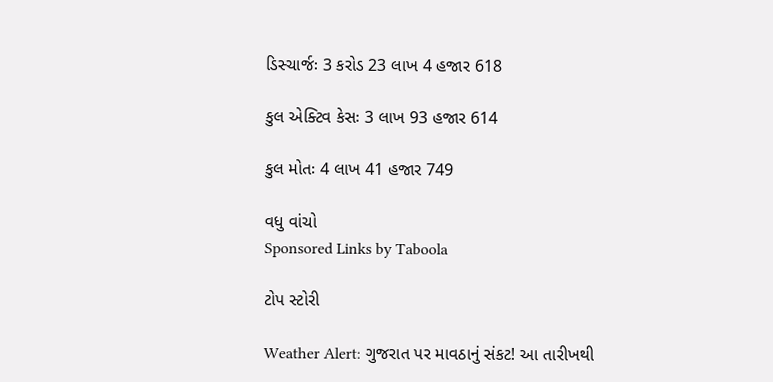ડિસ્ચાર્જઃ 3 કરોડ 23 લાખ 4 હજાર 618

કુલ એક્ટિવ કેસઃ 3 લાખ 93 હજાર 614

કુલ મોતઃ 4 લાખ 41 હજાર 749

વધુ વાંચો
Sponsored Links by Taboola

ટોપ સ્ટોરી

Weather Alert: ગુજરાત પર માવઠાનું સંકટ! આ તારીખથી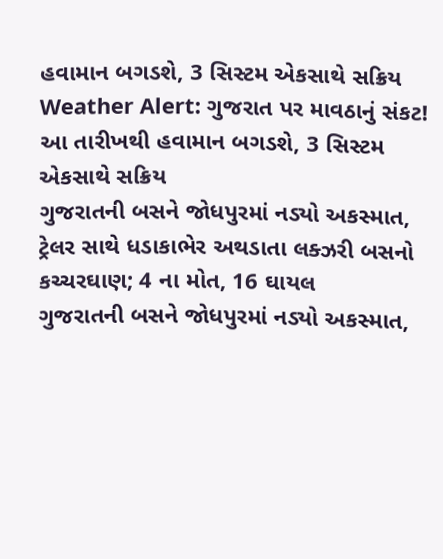હવામાન બગડશે, 3 સિસ્ટમ એકસાથે સક્રિય
Weather Alert: ગુજરાત પર માવઠાનું સંકટ! આ તારીખથી હવામાન બગડશે, 3 સિસ્ટમ એકસાથે સક્રિય
ગુજરાતની બસને જોધપુરમાં નડ્યો અકસ્માત, ટ્રેલર સાથે ધડાકાભેર અથડાતા લક્ઝરી બસનો કચ્ચરઘાણ; 4 ના મોત, 16 ઘાયલ
ગુજરાતની બસને જોધપુરમાં નડ્યો અકસ્માત,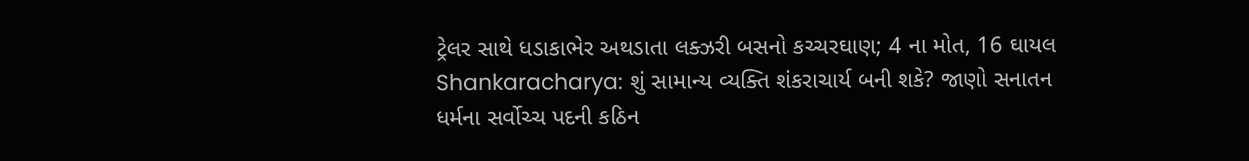ટ્રેલર સાથે ધડાકાભેર અથડાતા લક્ઝરી બસનો કચ્ચરઘાણ; 4 ના મોત, 16 ઘાયલ
Shankaracharya: શું સામાન્ય વ્યક્તિ શંકરાચાર્ય બની શકે? જાણો સનાતન ધર્મના સર્વોચ્ચ પદની કઠિન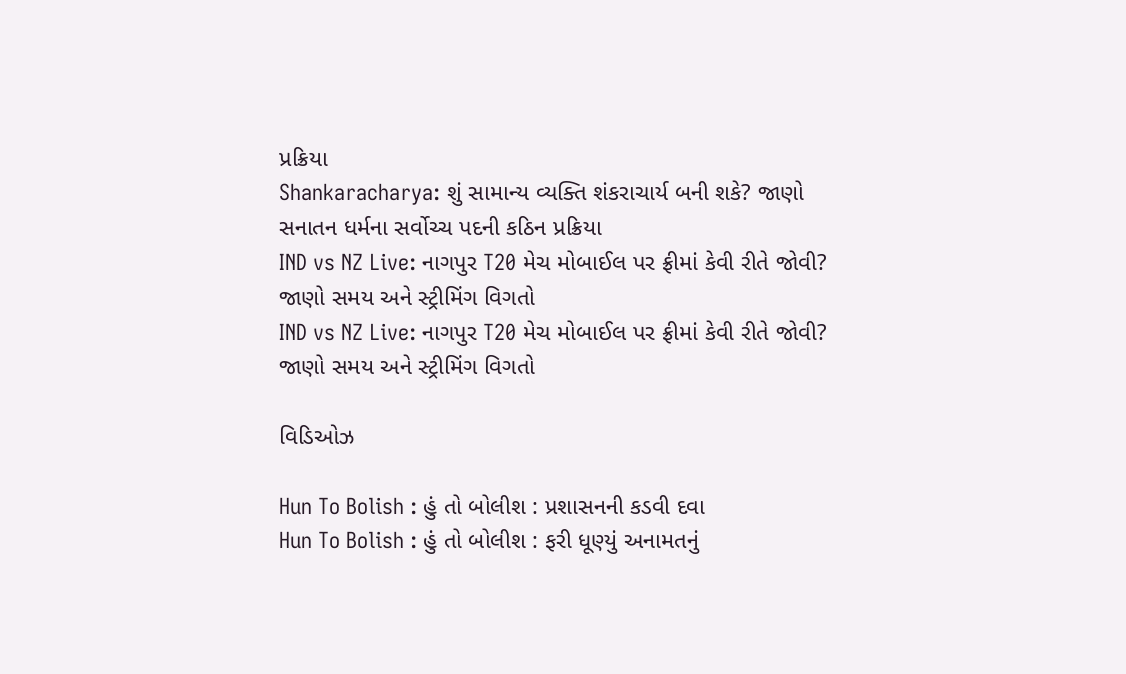પ્રક્રિયા
Shankaracharya: શું સામાન્ય વ્યક્તિ શંકરાચાર્ય બની શકે? જાણો સનાતન ધર્મના સર્વોચ્ચ પદની કઠિન પ્રક્રિયા
IND vs NZ Live: નાગપુર T20 મેચ મોબાઈલ પર ફ્રીમાં કેવી રીતે જોવી? જાણો સમય અને સ્ટ્રીમિંગ વિગતો
IND vs NZ Live: નાગપુર T20 મેચ મોબાઈલ પર ફ્રીમાં કેવી રીતે જોવી? જાણો સમય અને સ્ટ્રીમિંગ વિગતો

વિડિઓઝ

Hun To Bolish : હું તો બોલીશ : પ્રશાસનની કડવી દવા
Hun To Bolish : હું તો બોલીશ : ફરી ધૂણ્યું અનામતનું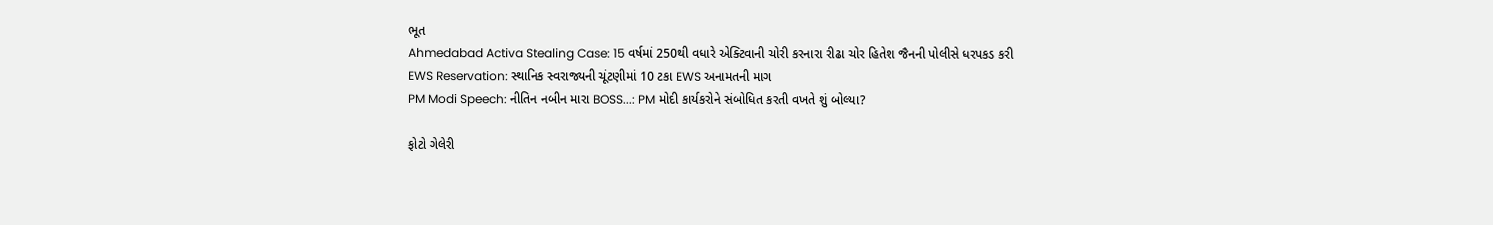ભૂત
Ahmedabad Activa Stealing Case: 15 વર્ષમાં 250થી વધારે એક્ટિવાની ચોરી કરનારા રીઢા ચોર હિતેશ જૈનની પોલીસે ધરપકડ કરી
EWS Reservation: સ્થાનિક સ્વરાજ્યની ચૂંટણીમાં 10 ટકા EWS અનામતની માગ
PM Modi Speech: નીતિન નબીન મારા BOSS...: PM મોદી કાર્યકરોને સંબોધિત કરતી વખતે શું બોલ્યા?

ફોટો ગેલેરી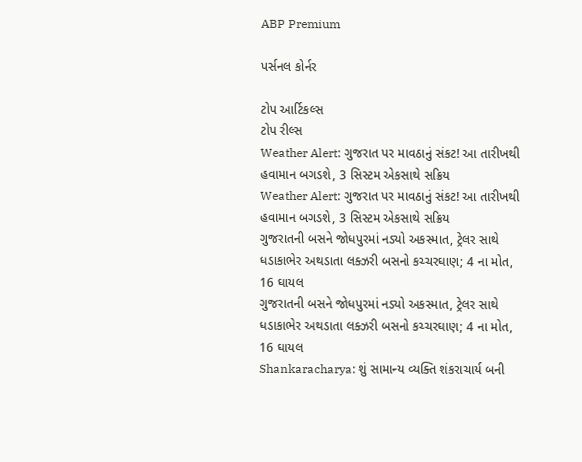ABP Premium

પર્સનલ કોર્નર

ટોપ આર્ટિકલ્સ
ટોપ રીલ્સ
Weather Alert: ગુજરાત પર માવઠાનું સંકટ! આ તારીખથી હવામાન બગડશે, 3 સિસ્ટમ એકસાથે સક્રિય
Weather Alert: ગુજરાત પર માવઠાનું સંકટ! આ તારીખથી હવામાન બગડશે, 3 સિસ્ટમ એકસાથે સક્રિય
ગુજરાતની બસને જોધપુરમાં નડ્યો અકસ્માત, ટ્રેલર સાથે ધડાકાભેર અથડાતા લક્ઝરી બસનો કચ્ચરઘાણ; 4 ના મોત, 16 ઘાયલ
ગુજરાતની બસને જોધપુરમાં નડ્યો અકસ્માત, ટ્રેલર સાથે ધડાકાભેર અથડાતા લક્ઝરી બસનો કચ્ચરઘાણ; 4 ના મોત, 16 ઘાયલ
Shankaracharya: શું સામાન્ય વ્યક્તિ શંકરાચાર્ય બની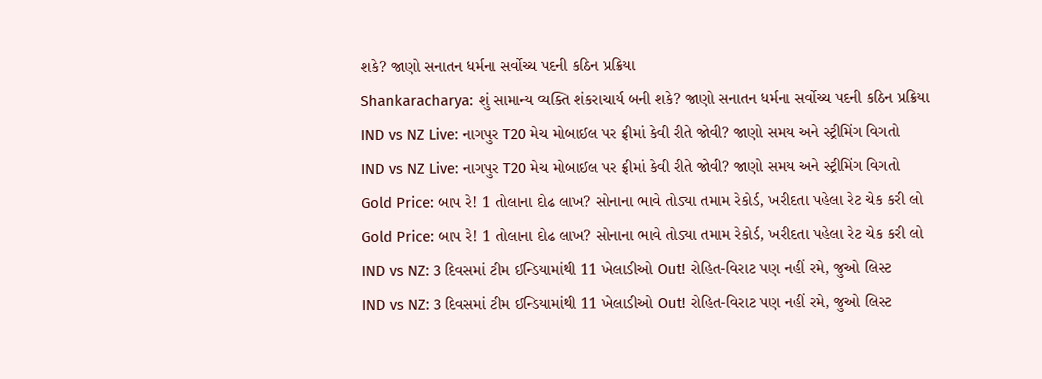શકે? જાણો સનાતન ધર્મના સર્વોચ્ચ પદની કઠિન પ્રક્રિયા
Shankaracharya: શું સામાન્ય વ્યક્તિ શંકરાચાર્ય બની શકે? જાણો સનાતન ધર્મના સર્વોચ્ચ પદની કઠિન પ્રક્રિયા
IND vs NZ Live: નાગપુર T20 મેચ મોબાઈલ પર ફ્રીમાં કેવી રીતે જોવી? જાણો સમય અને સ્ટ્રીમિંગ વિગતો
IND vs NZ Live: નાગપુર T20 મેચ મોબાઈલ પર ફ્રીમાં કેવી રીતે જોવી? જાણો સમય અને સ્ટ્રીમિંગ વિગતો
Gold Price: બાપ રે! 1 તોલાના દોઢ લાખ? સોનાના ભાવે તોડ્યા તમામ રેકોર્ડ, ખરીદતા પહેલા રેટ ચેક કરી લો
Gold Price: બાપ રે! 1 તોલાના દોઢ લાખ? સોનાના ભાવે તોડ્યા તમામ રેકોર્ડ, ખરીદતા પહેલા રેટ ચેક કરી લો
IND vs NZ: 3 દિવસમાં ટીમ ઈન્ડિયામાંથી 11 ખેલાડીઓ Out! રોહિત-વિરાટ પણ નહીં રમે, જુઓ લિસ્ટ
IND vs NZ: 3 દિવસમાં ટીમ ઈન્ડિયામાંથી 11 ખેલાડીઓ Out! રોહિત-વિરાટ પણ નહીં રમે, જુઓ લિસ્ટ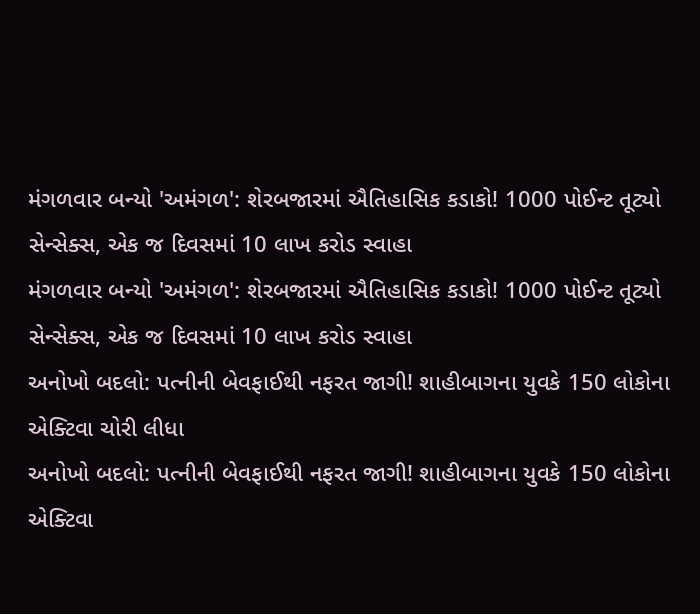મંગળવાર બન્યો 'અમંગળ': શેરબજારમાં ઐતિહાસિક કડાકો! 1000 પોઈન્ટ તૂટ્યો સેન્સેક્સ, એક જ દિવસમાં 10 લાખ કરોડ સ્વાહા
મંગળવાર બન્યો 'અમંગળ': શેરબજારમાં ઐતિહાસિક કડાકો! 1000 પોઈન્ટ તૂટ્યો સેન્સેક્સ, એક જ દિવસમાં 10 લાખ કરોડ સ્વાહા
અનોખો બદલો: પત્નીની બેવફાઈથી નફરત જાગી! શાહીબાગના યુવકે 150 લોકોના એક્ટિવા ચોરી લીધા
અનોખો બદલો: પત્નીની બેવફાઈથી નફરત જાગી! શાહીબાગના યુવકે 150 લોકોના એક્ટિવા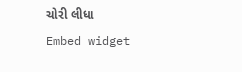ચોરી લીધા
Embed widget